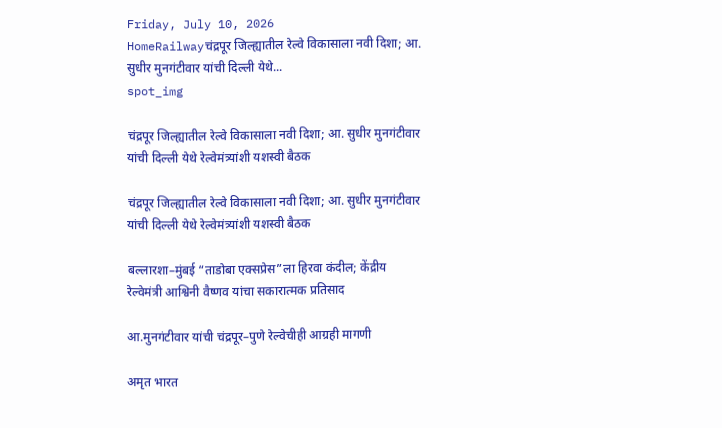Friday, July 10, 2026
HomeRailwayचंद्रपूर जिल्ह्यातील रेल्वे विकासाला नवी दिशा; आ. सुधीर मुनगंटीवार यांची दिल्ली येथे...
spot_img

चंद्रपूर जिल्ह्यातील रेल्वे विकासाला नवी दिशा; आ. सुधीर मुनगंटीवार यांची दिल्ली येथे रेल्वेमंत्र्यांशी यशस्वी बैठक

चंद्रपूर जिल्ह्यातील रेल्वे विकासाला नवी दिशा; आ. सुधीर मुनगंटीवार यांची दिल्ली येथे रेल्वेमंत्र्यांशी यशस्वी बैठक

बल्लारशा–मुंबई “ताडोबा एक्सप्रेस”ला हिरवा कंदील; केंद्रीय रेल्वेमंत्री आश्विनी वैष्णव यांचा सकारात्मक प्रतिसाद

आ.मुनगंटीवार यांची चंद्रपूर–पुणे रेल्वेचीही आग्रही मागणी

अमृत भारत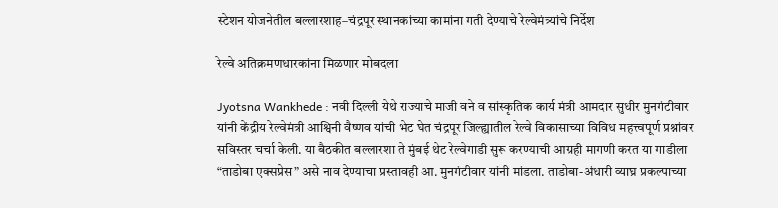स्टेशन योजनेतील बल्लारशाह–चंद्रपूर स्थानकांच्या कामांना गती देण्याचे रेल्वेमंत्र्यांचे निर्देश

रेल्वे अतिक्रमणधारकांना मिळणार मोबदला

Jyotsna Wankhede : नवी दिल्ली येथे राज्याचे माजी वने व सांस्कृतिक कार्य मंत्री आमदार सुधीर मुनगंटीवार यांनी केंद्रीय रेल्वेमंत्री आश्विनी वैष्णव यांची भेट घेत चंद्रपूर जिल्ह्यातील रेल्वे विकासाच्या विविध महत्त्वपूर्ण प्रश्नांवर सविस्तर चर्चा केली. या बैठकीत बल्लारशा ते मुंबई थेट रेल्वेगाडी सुरू करण्याची आग्रही मागणी करत या गाडीला “ताडोबा एक्सप्रेस” असे नाव देण्याचा प्रस्तावही आ. मुनगंटीवार यांनी मांडला. ताडोबा-अंधारी व्याघ्र प्रकल्पाच्या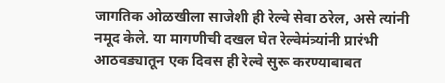जागतिक ओळखीला साजेशी ही रेल्वे सेवा ठरेल, असे त्यांनी नमूद केले. या मागणीची दखल घेत रेल्वेमंत्र्यांनी प्रारंभी आठवड्यातून एक दिवस ही रेल्वे सुरू करण्याबाबत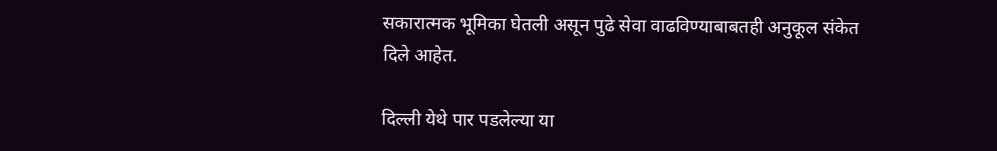सकारात्मक भूमिका घेतली असून पुढे सेवा वाढविण्याबाबतही अनुकूल संकेत दिले आहेत.

दिल्ली येथे पार पडलेल्या या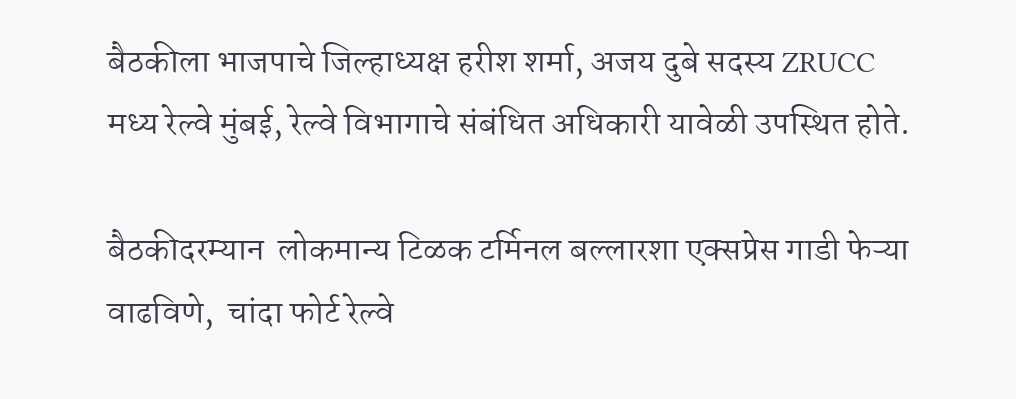बैठकीला भाजपाचे जिल्हाध्यक्ष हरीश शर्मा, अजय दुबे सदस्य ZRUCC मध्य रेल्वे मुंबई, रेल्वे विभागाचे संबंधित अधिकारी यावेळी उपस्थित होते.

बैठकीदरम्यान  लोकमान्य टिळक टर्मिनल बल्लारशा एक्सप्रेस गाडी फेऱ्या वाढविणे,  चांदा फोर्ट रेल्वे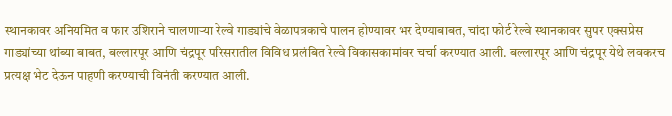स्थानकावर अनियमित व फार उशिराने चालणाऱ्या रेल्वे गाड्यांचे वेळापत्रकाचे पालन होण्यावर भर देण्याबाबत, चांदा फोर्ट रेल्वे स्थानकावर सुपर एक्सप्रेस गाड्यांच्या थांब्या बाबत, बल्लारपूर आणि चंद्रपूर परिसरातील विविध प्रलंबित रेल्वे विकासकामांवर चर्चा करण्यात आली. बल्लारपूर आणि चंद्रपूर येथे लवकरच प्रत्यक्ष भेट देऊन पाहणी करण्याची विनंती करण्यात आली.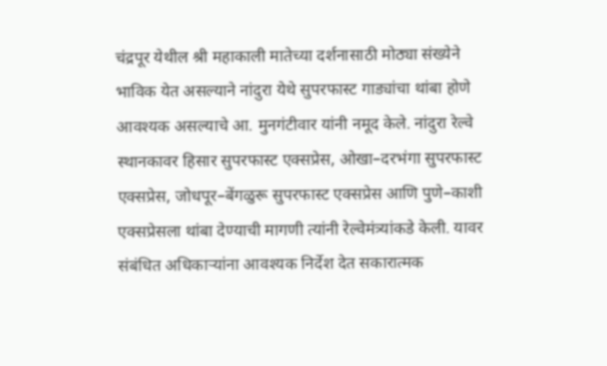चंद्रपूर येथील श्री महाकाली मातेच्या दर्शनासाठी मोठ्या संख्येने भाविक येत असल्याने नांदुरा येथे सुपरफास्ट गाड्यांचा थांबा होणे आवश्यक असल्याचे आ. मुनगंटीवार यांनी नमूद केले. नांदुरा रेल्वे स्थानकावर हिसार सुपरफास्ट एक्सप्रेस, ओखा–दरभंगा सुपरफास्ट एक्सप्रेस, जोधपूर–बेंगळुरू सुपरफास्ट एक्सप्रेस आणि पुणे–काशी एक्सप्रेसला थांबा देण्याची मागणी त्यांनी रेल्वेमंत्र्यांकडे केली. यावर संबंधित अधिकाऱ्यांना आवश्यक निर्देश देत सकारात्मक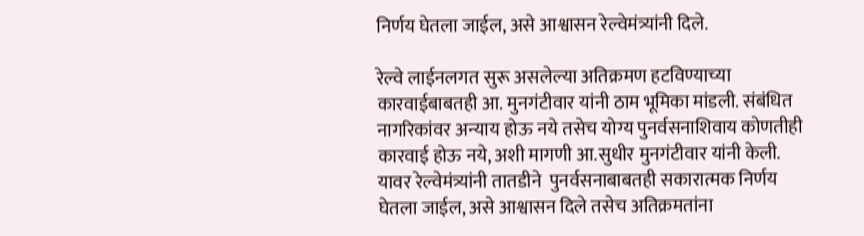निर्णय घेतला जाईल, असे आश्वासन रेल्वेमंत्र्यांनी दिले.

रेल्वे लाईनलगत सुरू असलेल्या अतिक्रमण हटविण्याच्या कारवाईबाबतही आ. मुनगंटीवार यांनी ठाम भूमिका मांडली. संबंधित नागरिकांवर अन्याय होऊ नये तसेच योग्य पुनर्वसनाशिवाय कोणतीही कारवाई होऊ नये, अशी मागणी आ.सुधीर मुनगंटीवार यांनी केली. यावर रेल्वेमंत्र्यांनी तातडीने  पुनर्वसनाबाबतही सकारात्मक निर्णय घेतला जाईल, असे आश्वासन दिले तसेच अतिक्रमतांना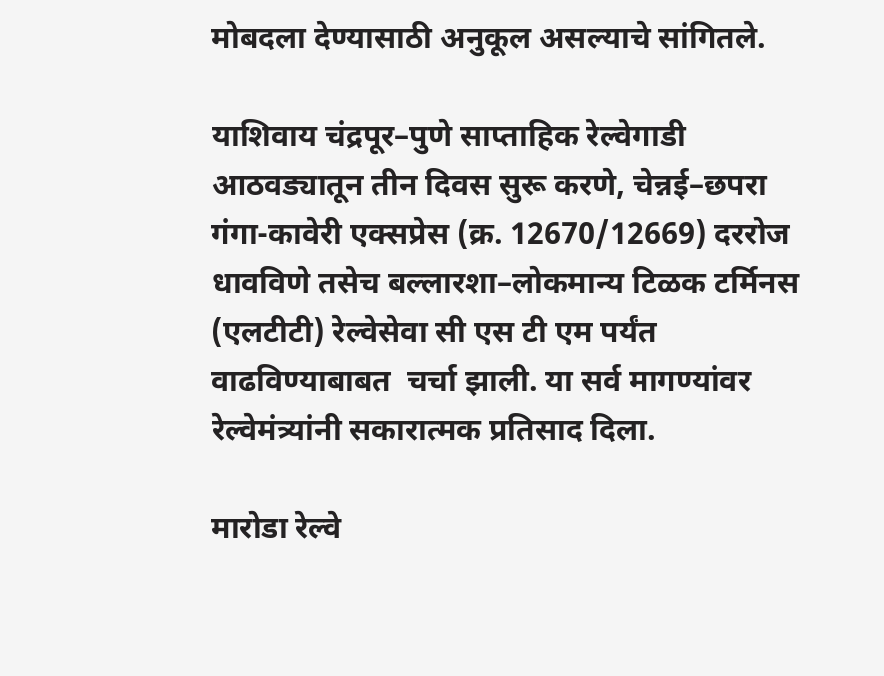मोबदला देण्यासाठी अनुकूल असल्याचे सांगितले.

याशिवाय चंद्रपूर–पुणे साप्ताहिक रेल्वेगाडी आठवड्यातून तीन दिवस सुरू करणे, चेन्नई–छपरा गंगा-कावेरी एक्सप्रेस (क्र. 12670/12669) दररोज धावविणे तसेच बल्लारशा–लोकमान्य टिळक टर्मिनस (एलटीटी) रेल्वेसेवा सी एस टी एम पर्यंत वाढविण्याबाबत  चर्चा झाली. या सर्व मागण्यांवर रेल्वेमंत्र्यांनी सकारात्मक प्रतिसाद दिला.

मारोडा रेल्वे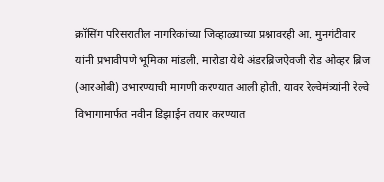क्रॉसिंग परिसरातील नागरिकांच्या जिव्हाळ्याच्या प्रश्नावरही आ. मुनगंटीवार यांनी प्रभावीपणे भूमिका मांडली. मारोडा येथे अंडरब्रिजऐवजी रोड ओव्हर ब्रिज (आरओबी) उभारण्याची मागणी करण्यात आली होती. यावर रेल्वेमंत्र्यांनी रेल्वे विभागामार्फत नवीन डिझाईन तयार करण्यात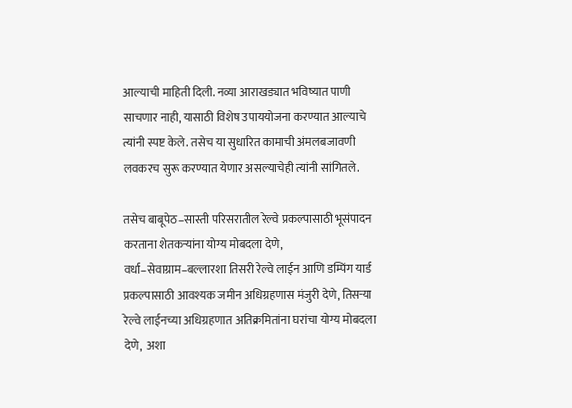आल्याची माहिती दिली. नव्या आराखड्यात भविष्यात पाणी साचणार नाही, यासाठी विशेष उपाययोजना करण्यात आल्याचे त्यांनी स्पष्ट केले. तसेच या सुधारित कामाची अंमलबजावणी लवकरच सुरू करण्यात येणार असल्याचेही त्यांनी सांगितले.

तसेच बाबूपेठ–सास्ती परिसरातील रेल्वे प्रकल्पासाठी भूसंपादन करताना शेतकऱ्यांना योग्य मोबदला देणे, वर्धा–सेवाग्राम–बल्लारशा तिसरी रेल्वे लाईन आणि डम्पिंग यार्ड प्रकल्पासाठी आवश्यक जमीन अधिग्रहणास मंजुरी देणे, तिसऱ्या रेल्वे लाईनच्या अधिग्रहणात अतिक्रमितांना घरांचा योग्य मोबदला देणे,  अशा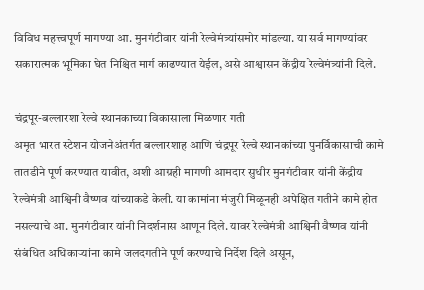विविध महत्त्वपूर्ण मागण्या आ. मुनगंटीवार यांनी रेल्वेमंत्र्यांसमोर मांडल्या. या सर्व मागण्यांवर सकारात्मक भूमिका घेत निश्चित मार्ग काढण्यात येईल, असे आश्वासन केंद्रीय रेल्वेमंत्र्यांनी दिले.

चंद्रपूर-बल्लारशा रेल्वे स्थानकाच्या विकासाला मिळणार गती
अमृत भारत स्टेशन योजनेअंतर्गत बल्लारशाह आणि चंद्रपूर रेल्वे स्थानकांच्या पुनर्विकासाची कामे तातडीने पूर्ण करण्यात यावीत, अशी आग्रही मागणी आमदार सुधीर मुनगंटीवार यांनी केंद्रीय रेल्वेमंत्री आश्विनी वैष्णव यांच्याकडे केली. या कामांना मंजुरी मिळूनही अपेक्षित गतीने कामे होत नसल्याचे आ. मुनगंटीवार यांनी निदर्शनास आणून दिले. यावर रेल्वेमंत्री आश्विनी वैष्णव यांनी संबंधित अधिकाऱ्यांना कामे जलदगतीने पूर्ण करण्याचे निर्देश दिले असून,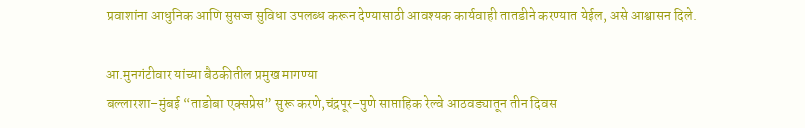प्रवाशांना आधुनिक आणि सुसज्ज सुविधा उपलब्ध करून देण्यासाठी आवश्यक कार्यवाही तातडीने करण्यात येईल, असे आश्वासन दिले.

आ.मुनगंटीवार यांच्या बैठकीतील प्रमुख मागण्या
बल्लारशा–मुंबई “ताडोबा एक्सप्रेस” सुरू करणे,चंद्रपूर–पुणे साप्ताहिक रेल्वे आठवड्यातून तीन दिवस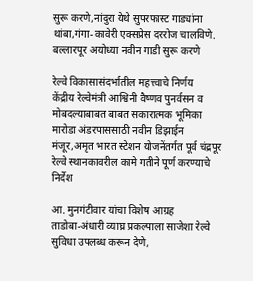सुरू करणे,नांदुरा येथे सुपरफास्ट गाड्यांना थांबा,गंगा-कावेरी एक्सप्रेस दररोज चालविणे. बल्लारपूर अयोध्या नवीन गाडी सुरू करणे

रेल्वे विकासासंदर्भातील महत्त्वाचे निर्णय
केंद्रीय रेल्वेमंत्री आश्विनी वैष्णव पुनर्वसन व मोबदल्याबाबत बाबत सकारात्मक भूमिका मारोडा अंडरपाससाठी नवीन डिझाईन मंजूर,अमृत भारत स्टेशन योजनेंतर्गत पूर्व चंद्रपूर रेल्वे स्थानकावरील कामे गतीने पूर्ण करण्याचे निर्देश

आ. मुनगंटीवार यांचा विशेष आग्रह
ताडोबा-अंधारी व्याघ्र प्रकल्पाला साजेशा रेल्वे सुविधा उपलब्ध करून देणे,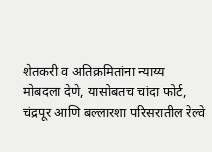शेतकरी व अतिक्रमितांना न्याय्य मोबदला देणे, यासोबतच चांदा फोर्ट, चंद्रपूर आणि बल्लारशा परिसरातील रेल्वे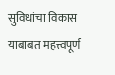सुविधांचा विकास याबाबत महत्त्वपूर्ण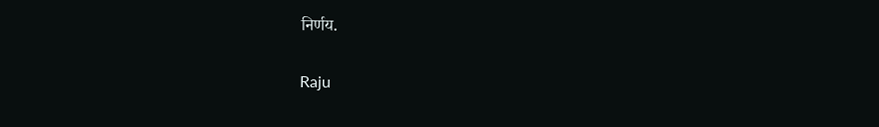निर्णय.

Raju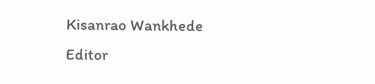Kisanrao Wankhede
Editor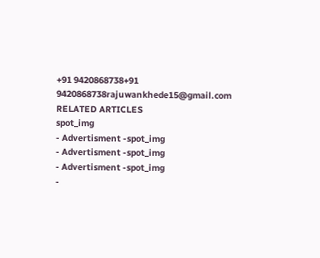+91 9420868738+91 9420868738rajuwankhede15@gmail.com
RELATED ARTICLES
spot_img
- Advertisment -spot_img
- Advertisment -spot_img
- Advertisment -spot_img
-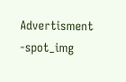Advertisment -spot_img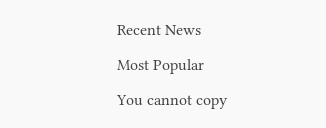Recent News

Most Popular

You cannot copy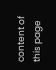content of this page